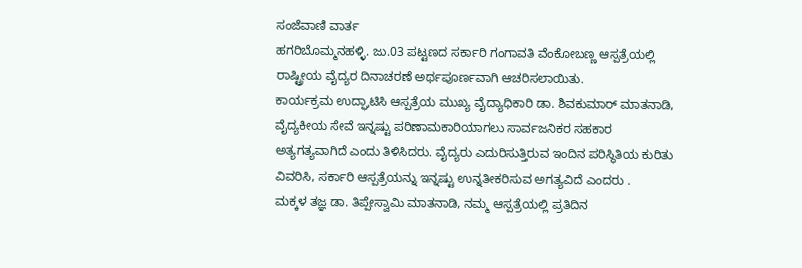ಸಂಜೆವಾಣಿ ವಾರ್ತ
ಹಗರಿಬೊಮ್ಮನಹಳ್ಳಿ. ಜು.03 ಪಟ್ಟಣದ ಸರ್ಕಾರಿ ಗಂಗಾವತಿ ವೆಂಕೋಬಣ್ಣ ಆಸ್ಪತ್ರೆಯಲ್ಲಿ ರಾಷ್ಟ್ರೀಯ ವೈದ್ಯರ ದಿನಾಚರಣೆ ಅರ್ಥಪೂರ್ಣವಾಗಿ ಆಚರಿಸಲಾಯಿತು.
ಕಾರ್ಯಕ್ರಮ ಉದ್ಘಾಟಿಸಿ ಆಸ್ಪತ್ರೆಯ ಮುಖ್ಯ ವೈದ್ಯಾಧಿಕಾರಿ ಡಾ. ಶಿವಕುಮಾರ್ ಮಾತನಾಡಿ, ವೈದ್ಯಕೀಯ ಸೇವೆ ಇನ್ನಷ್ಟು ಪರಿಣಾಮಕಾರಿಯಾಗಲು ಸಾರ್ವಜನಿಕರ ಸಹಕಾರ ಅತ್ಯಗತ್ಯವಾಗಿದೆ ಎಂದು ತಿಳಿಸಿದರು. ವೈದ್ಯರು ಎದುರಿಸುತ್ತಿರುವ ಇಂದಿನ ಪರಿಸ್ಥಿತಿಯ ಕುರಿತು ವಿವರಿಸಿ, ಸರ್ಕಾರಿ ಆಸ್ಪತ್ರೆಯನ್ನು ಇನ್ನಷ್ಟು ಉನ್ನತೀಕರಿಸುವ ಅಗತ್ಯವಿದೆ ಎಂದರು .
ಮಕ್ಕಳ ತಜ್ಞ ಡಾ. ತಿಪ್ಪೇಸ್ವಾಮಿ ಮಾತನಾಡಿ, ನಮ್ಮ ಆಸ್ಪತ್ರೆಯಲ್ಲಿ ಪ್ರತಿದಿನ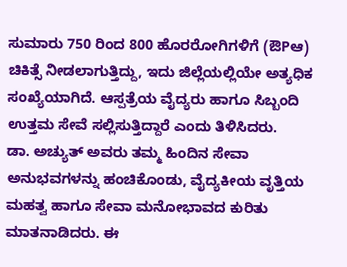ಸುಮಾರು 750 ರಿಂದ 800 ಹೊರರೋಗಿಗಳಿಗೆ (ಔPಆ) ಚಿಕಿತ್ಸೆ ನೀಡಲಾಗುತ್ತಿದ್ದು, ಇದು ಜಿಲ್ಲೆಯಲ್ಲಿಯೇ ಅತ್ಯಧಿಕ ಸಂಖ್ಯೆಯಾಗಿದೆ. ಆಸ್ಪತ್ರೆಯ ವೈದ್ಯರು ಹಾಗೂ ಸಿಬ್ಬಂದಿ ಉತ್ತಮ ಸೇವೆ ಸಲ್ಲಿಸುತ್ತಿದ್ದಾರೆ ಎಂದು ತಿಳಿಸಿದರು.
ಡಾ. ಅಚ್ಯುತ್ ಅವರು ತಮ್ಮ ಹಿಂದಿನ ಸೇವಾ ಅನುಭವಗಳನ್ನು ಹಂಚಿಕೊಂಡು, ವೈದ್ಯಕೀಯ ವೃತ್ತಿಯ ಮಹತ್ವ ಹಾಗೂ ಸೇವಾ ಮನೋಭಾವದ ಕುರಿತು ಮಾತನಾಡಿದರು. ಈ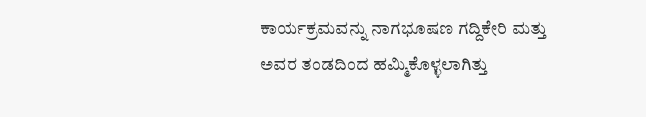ಕಾರ್ಯಕ್ರಮವನ್ನು ನಾಗಭೂಷಣ ಗದ್ದಿಕೇರಿ ಮತ್ತು ಅವರ ತಂಡದಿಂದ ಹಮ್ಮಿಕೊಳ್ಳಲಾಗಿತ್ತು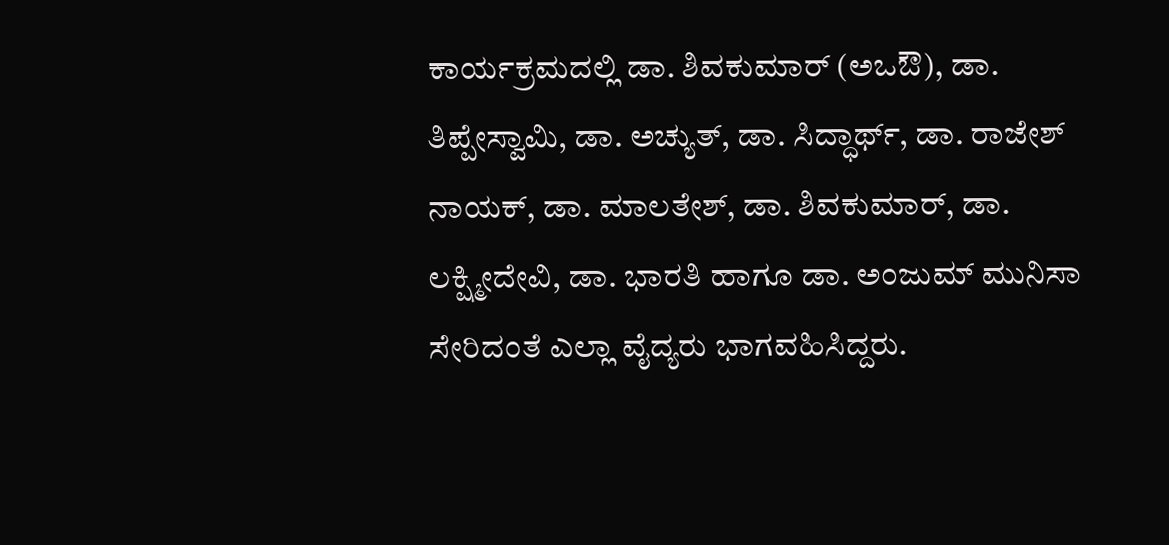ಕಾರ್ಯಕ್ರಮದಲ್ಲಿ ಡಾ. ಶಿವಕುಮಾರ್ (ಅಒಔ), ಡಾ. ತಿಪ್ಪೇಸ್ವಾಮಿ, ಡಾ. ಅಚ್ಯುತ್, ಡಾ. ಸಿದ್ಧಾರ್ಥ್, ಡಾ. ರಾಜೇಶ್ ನಾಯಕ್, ಡಾ. ಮಾಲತೇಶ್, ಡಾ. ಶಿವಕುಮಾರ್, ಡಾ. ಲಕ್ಷ್ಮೀದೇವಿ, ಡಾ. ಭಾರತಿ ಹಾಗೂ ಡಾ. ಅಂಜುಮ್ ಮುನಿಸಾ ಸೇರಿದಂತೆ ಎಲ್ಲಾ ವೈದ್ಯರು ಭಾಗವಹಿಸಿದ್ದರು.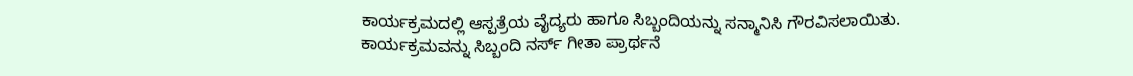ಕಾರ್ಯಕ್ರಮದಲ್ಲಿ ಆಸ್ಪತ್ರೆಯ ವೈದ್ಯರು ಹಾಗೂ ಸಿಬ್ಬಂದಿಯನ್ನು ಸನ್ಮಾನಿಸಿ ಗೌರವಿಸಲಾಯಿತು.
ಕಾರ್ಯಕ್ರಮವನ್ನು ಸಿಬ್ಬಂದಿ ನರ್ಸ್ ಗೀತಾ ಪ್ರಾರ್ಥನೆ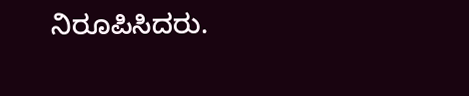ನಿರೂಪಿಸಿದರು.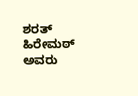ಶರತ್ ಹಿರೇಮಠ್ ಅವರು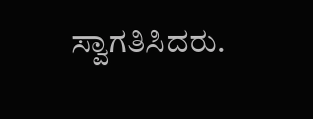ಸ್ವಾಗತಿಸಿದರು.